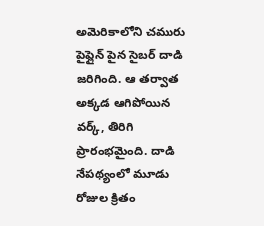అమెరికాలోని చమురు పైప్లైన్ పైన సైబర్ దాడి జరిగింది. ఆ తర్వాత అక్కడ ఆగిపోయిన వర్క్, తిరిగి ప్రారంభమైంది. దాడి నేపథ్యంలో మూడు రోజుల క్రితం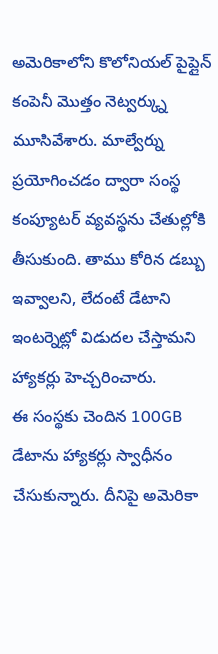అమెరికాలోని కొలోనియల్ పైప్లైన్ కంపెనీ మొత్తం నెట్వర్క్ను మూసివేశారు. మాల్వేర్ను ప్రయోగించడం ద్వారా సంస్థ కంప్యూటర్ వ్యవస్థను చేతుల్లోకి తీసుకుంది. తాము కోరిన డబ్బు ఇవ్వాలని, లేదంటే డేటాని ఇంటర్నెట్లో విడుదల చేస్తామని హ్యాకర్లు హెచ్చరించారు.
ఈ సంస్థకు చెందిన 100GB డేటాను హ్యాకర్లు స్వాధీనం చేసుకున్నారు. దీనిపై అమెరికా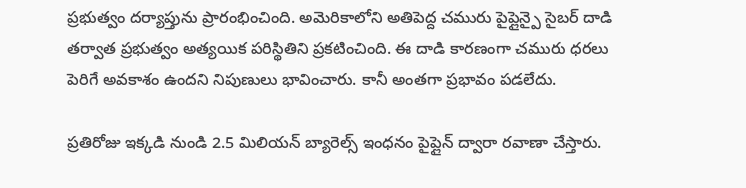ప్రభుత్వం దర్యాప్తును ప్రారంభించింది. అమెరికాలోని అతిపెద్ద చమురు పైప్లైన్పై సైబర్ దాడి తర్వాత ప్రభుత్వం అత్యయిక పరిస్థితిని ప్రకటించింది. ఈ దాడి కారణంగా చమురు ధరలు పెరిగే అవకాశం ఉందని నిపుణులు భావించారు. కానీ అంతగా ప్రభావం పడలేదు.

ప్రతిరోజు ఇక్కడి నుండి 2.5 మిలియన్ బ్యారెల్స్ ఇంధనం పైప్లైన్ ద్వారా రవాణా చేస్తారు.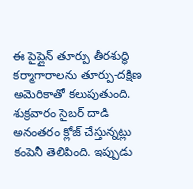ఈ పైప్లైన్ తూర్పు తీరశుద్ధి కర్మాగారాలను తూర్పు-దక్షిణ అమెరికాతో కలుపుతుంది. శుక్రవారం సైబర్ దాడి అనంతరం క్లోజ్ చేస్తున్నట్లు కంపెనీ తెలిపింది. ఇప్పుడు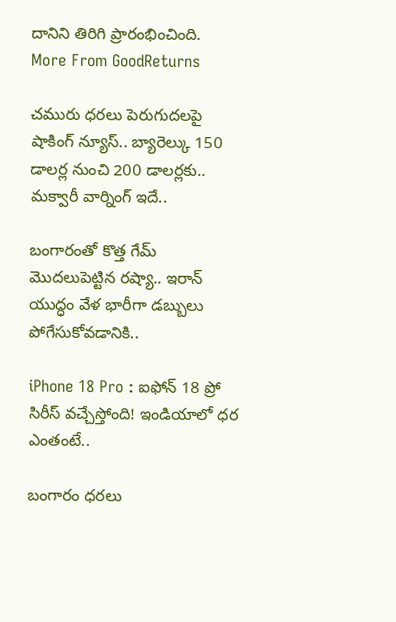దానిని తిరిగి ప్రారంభించింది.
More From GoodReturns

చమురు ధరలు పెరుగుదలపై షాకింగ్ న్యూస్.. బ్యారెల్కు 150 డాలర్ల నుంచి 200 డాలర్లకు.. మక్వారీ వార్నింగ్ ఇదే..

బంగారంతో కొత్త గేమ్ మొదలుపెట్టిన రష్యా.. ఇరాన్ యుద్ధం వేళ భారీగా డబ్బులు పోగేసుకోవడానికి..

iPhone 18 Pro : ఐఫోన్ 18 ప్రో సిరీస్ వచ్చేస్తోంది! ఇండియాలో ధర ఎంతంటే..

బంగారం ధరలు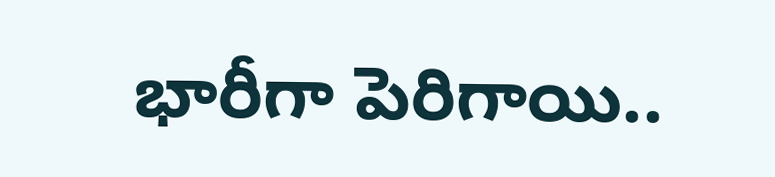భారీగా పెరిగాయి..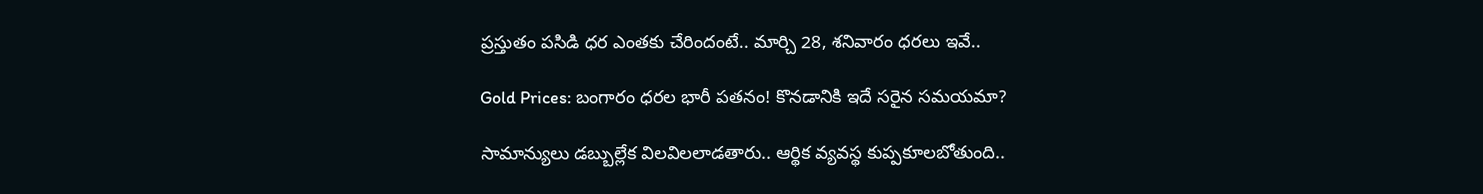ప్రస్తుతం పసిడి ధర ఎంతకు చేరిందంటే.. మార్చి 28, శనివారం ధరలు ఇవే..

Gold Prices: బంగారం ధరల భారీ పతనం! కొనడానికి ఇదే సరైన సమయమా?

సామాన్యులు డబ్బుల్లేక విలవిలలాడతారు.. ఆర్థిక వ్యవస్థ కుప్పకూలబోతుంది..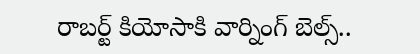రాబర్ట్ కియోసాకి వార్నింగ్ బెల్స్..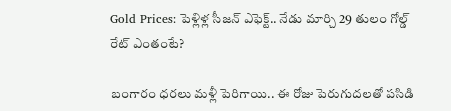Gold Prices: పెళ్లిళ్ల సీజన్ ఎఫెక్ట్.. నేడు మార్చి 29 తులం గోల్డ్ రేట్ ఎంతంటే?

బంగారం ధరలు మళ్లీ పెరిగాయి.. ఈ రోజు పెరుగుదలతో పసిడి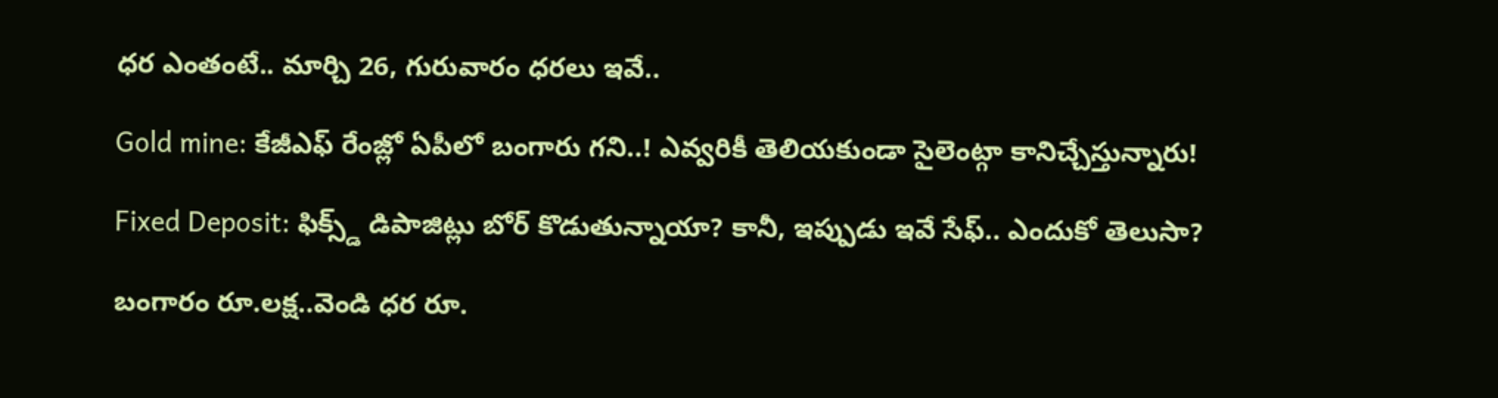ధర ఎంతంటే.. మార్చి 26, గురువారం ధరలు ఇవే..

Gold mine: కేజీఎఫ్ రేంజ్లో ఏపీలో బంగారు గని..! ఎవ్వరికీ తెలియకుండా సైలెంట్గా కానిచ్చేస్తున్నారు!

Fixed Deposit: ఫిక్స్డ్ డిపాజిట్లు బోర్ కొడుతున్నాయా? కానీ, ఇప్పుడు ఇవే సేఫ్.. ఎందుకో తెలుసా?

బంగారం రూ.లక్ష..వెండి ధర రూ.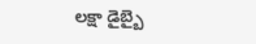లక్షా డైబ్బై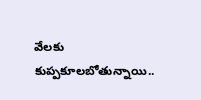వేలకు కుప్పకూలబోతున్నాయి..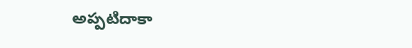అప్పటిదాకా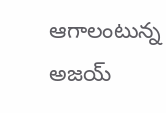ఆగాలంటున్న అజయ్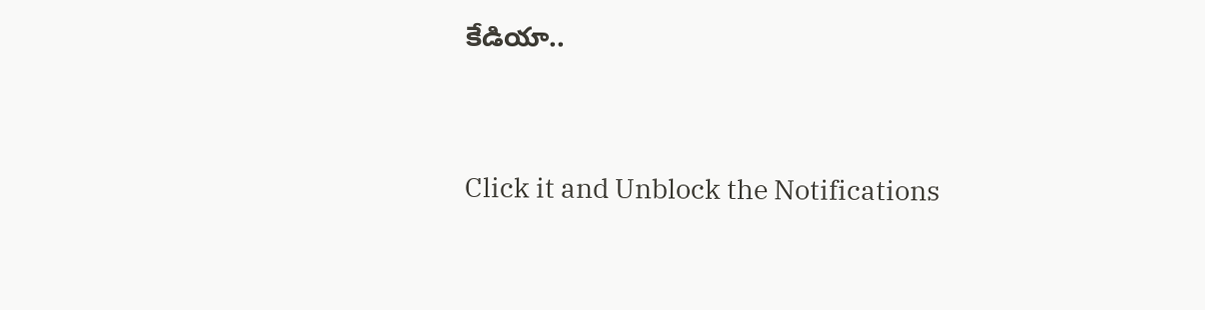కేడియా..



Click it and Unblock the Notifications